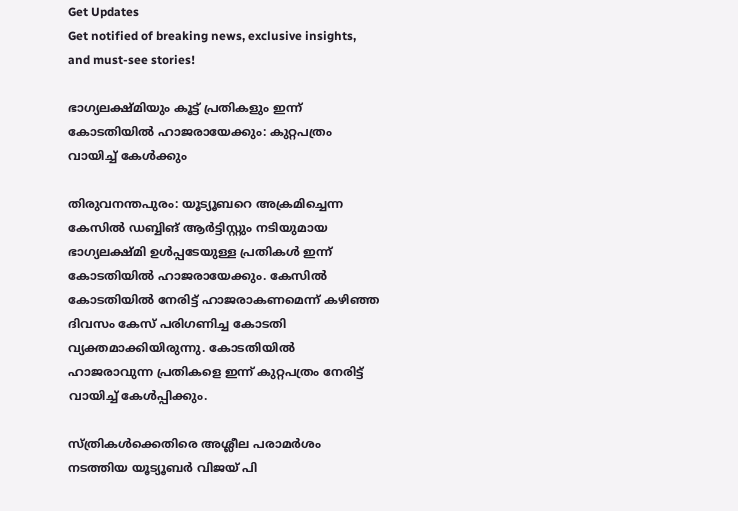Get Updates
Get notified of breaking news, exclusive insights, and must-see stories!

ഭാഗ്യലക്ഷ്മിയും കൂട്ട് പ്രതികളും ഇന്ന് കോടതിയില്‍ ഹാജരായേക്കും: കുറ്റപത്രം വായിച്ച് കേള്‍ക്കും

തിരുവനന്തപുരം: യൂട്യൂബറെ അക്രമിച്ചെന്ന കേസില്‍ ഡബ്ബിങ് ആർട്ടിസ്റ്റും നടിയുമായ ഭാഗ്യലക്ഷ്മി ഉള്‍പ്പടേയുള്ള പ്രതികള്‍ ഇന്ന് കോടതിയില്‍ ഹാജരായേക്കും. കേസില്‍ കോടതിയില്‍ നേരിട്ട് ഹാജരാകണമെന്ന് കഴിഞ്ഞ ദിവസം കേസ് പരിഗണിച്ച കോടതി വ്യക്തമാക്കിയിരുന്നു. കോടതിയില്‍ ഹാജരാവുന്ന പ്രതികളെ ഇന്ന് കുറ്റപത്രം നേരിട്ട് വായിച്ച് കേള്‍പ്പിക്കും.

സ്ത്രികള്‍ക്കെതിരെ അശ്ലീല പരാമർശം നടത്തിയ യൂട്യൂബർ വിജയ് പി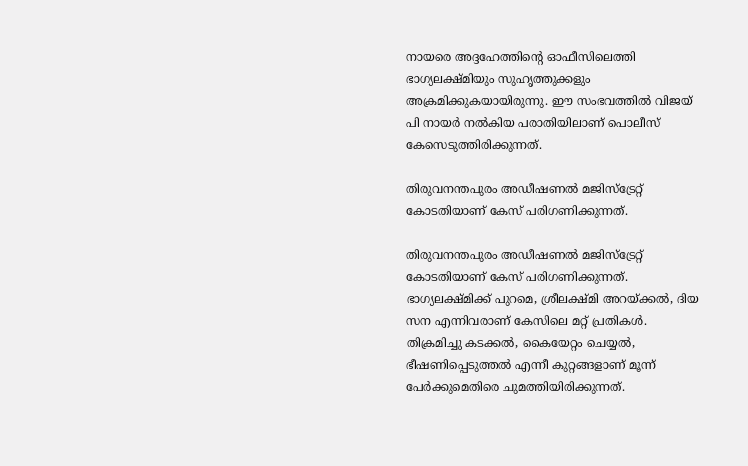നായരെ അദ്ദഹേത്തിന്റെ ഓഫീസിലെത്തി ഭാഗ്യലക്ഷ്മിയും സുഹൃത്തുക്കളും അക്രമിക്കുകയായിരുന്നു. ഈ സംഭവത്തില്‍ വിജയ് പി നായർ നല്‍കിയ പരാതിയിലാണ് പൊലീസ് കേസെടുത്തിരിക്കുന്നത്.

തിരുവനന്തപുരം അഡീഷണല്‍ മജിസ്ട്രേറ്റ് കോടതിയാണ് കേസ് പരിഗണിക്കുന്നത്.

തിരുവനന്തപുരം അഡീഷണല്‍ മജിസ്ട്രേറ്റ് കോടതിയാണ് കേസ് പരിഗണിക്കുന്നത്. ഭാഗ്യലക്ഷ്മിക്ക് പുറമെ, ശ്രീലക്ഷ്മി അറയ്ക്കല്‍, ദിയ സന എന്നിവരാണ് കേസിലെ മറ്റ് പ്രതികള്‍. തിക്രമിച്ചു കടക്കൽ, കൈയേറ്റം ചെയ്യൽ, ഭീഷണിപ്പെടുത്തൽ എന്നീ കുറ്റങ്ങളാണ് മൂന്ന് പേർക്കുമെതിരെ ചുമത്തിയിരിക്കുന്നത്.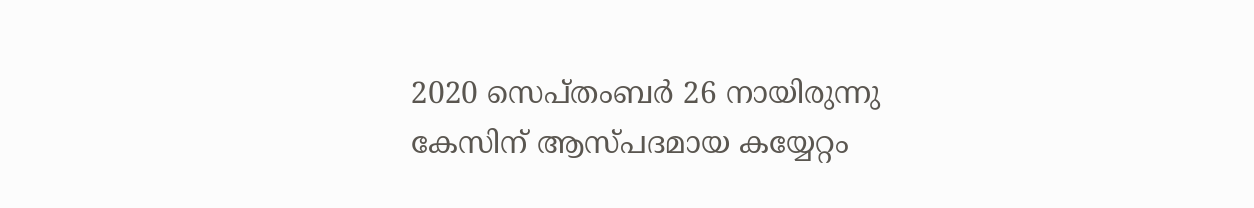2020 സെപ്തംബർ 26 നായിരുന്നു കേസിന് ആസ്പദമായ കയ്യേറ്റം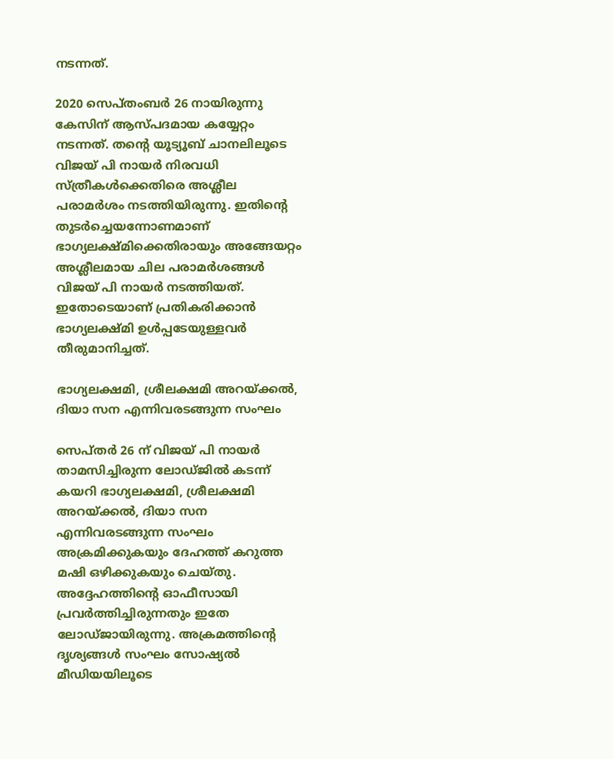നടന്നത്.

2020 സെപ്തംബർ 26 നായിരുന്നു കേസിന് ആസ്പദമായ കയ്യേറ്റം നടന്നത്. തന്റെ യൂട്യൂബ് ചാനലിലൂടെ വിജയ് പി നായർ നിരവധി സ്ത്രീകള്‍ക്കെതിരെ അശ്ലീല പരാമർശം നടത്തിയിരുന്നു. ഇതിന്റെ തുടർച്ചെയന്നോണമാണ് ഭാഗ്യലക്ഷ്മിക്കെതിരായും അങ്ങേയറ്റം അശ്ലീലമായ ചില പരാമർശങ്ങള്‍ വിജയ് പി നായർ നടത്തിയത്. ഇതോടെയാണ് പ്രതികരിക്കാന്‍ ഭാഗ്യലക്ഷ്മി ഉള്‍പ്പടേയുള്ളവർ തീരുമാനിച്ചത്.

ഭാഗ്യലക്ഷമി, ശ്രീലക്ഷമി അറയ്ക്കൽ, ദിയാ സന എന്നിവരടങ്ങുന്ന സംഘം

സെപ്തർ 26 ന് വിജയ് പി നായർ താമസിച്ചിരുന്ന ലോഡ്ജില്‍ കടന്ന് കയറി ഭാഗ്യലക്ഷമി, ശ്രീലക്ഷമി അറയ്ക്കൽ, ദിയാ സന എന്നിവരടങ്ങുന്ന സംഘം അക്രമിക്കുകയും ദേഹത്ത് കറുത്ത മഷി ഒഴിക്കുകയും ചെയ്തു. അദ്ദേഹത്തിന്റെ ഓഫീസായി പ്രവർത്തിച്ചിരുന്നതും ഇതേ ലോഡ്ജായിരുന്നു. അക്രമത്തിന്റെ ദൃശ്യങ്ങള്‍ സംഘം സോഷ്യല്‍ മീഡിയയിലൂടെ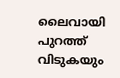ലൈവായി പുറത്ത് വിടുകയും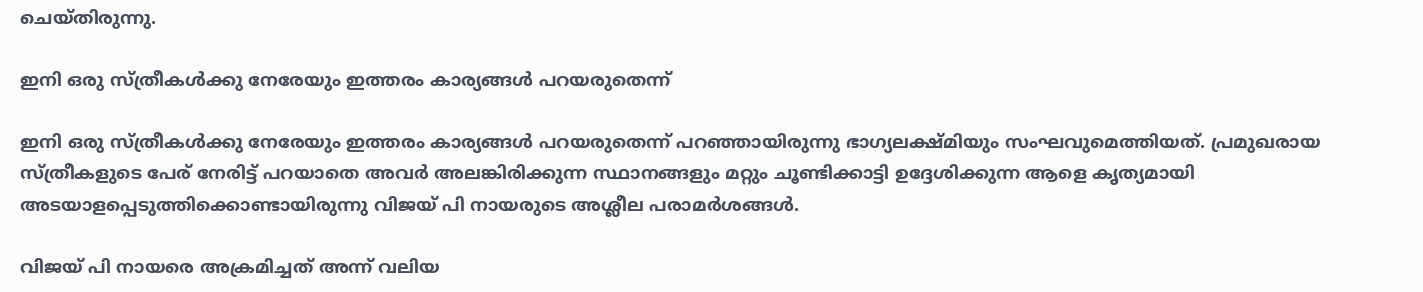ചെയ്തിരുന്നു.

ഇനി ഒരു സ്ത്രീകൾക്കു നേരേയും ഇത്തരം കാര്യങ്ങൾ പറയരുതെന്ന്

ഇനി ഒരു സ്ത്രീകൾക്കു നേരേയും ഇത്തരം കാര്യങ്ങൾ പറയരുതെന്ന് പറഞ്ഞായിരുന്നു ഭാഗ്യലക്ഷ്മിയും സംഘവുമെത്തിയത്. പ്രമുഖരായ സ്ത്രീകളുടെ പേര് നേരിട്ട് പറയാതെ അവർ അലങ്കിരിക്കുന്ന സ്ഥാനങ്ങളും മറ്റും ചൂണ്ടിക്കാട്ടി ഉദ്ദേശിക്കുന്ന ആളെ കൃത്യമായി അടയാളപ്പെടുത്തിക്കൊണ്ടായിരുന്നു വിജയ് പി നായരുടെ അശ്ലീല പരാമർശങ്ങള്‍.

വിജയ് പി നായരെ അക്രമിച്ചത് അന്ന് വലിയ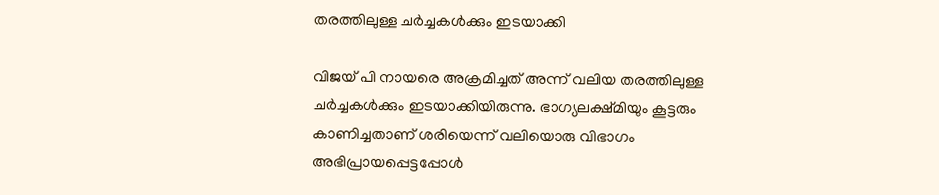തരത്തിലുള്ള ചർച്ചകള്‍ക്കും ഇടയാക്കി

വിജയ് പി നായരെ അക്രമിച്ചത് അന്ന് വലിയ തരത്തിലുള്ള ചർച്ചകള്‍ക്കും ഇടയാക്കിയിരുന്നു. ഭാഗ്യലക്ഷ്മിയും കൂട്ടരും കാണിച്ചതാണ് ശരിയെന്ന് വലിയൊരു വിഭാഗം അഭിപ്രായപ്പെട്ടപ്പോള്‍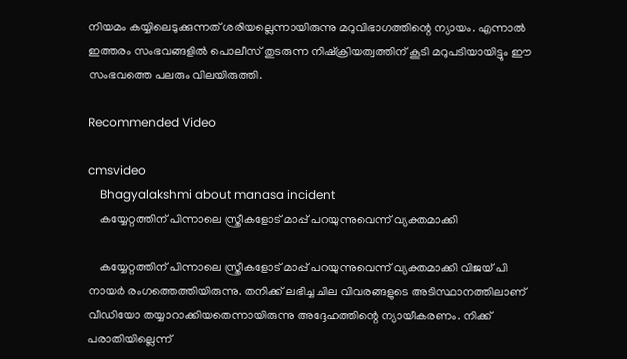നിയമം കയ്യിലെടുക്കുന്നത് ശരിയല്ലെന്നായിരുന്നു മറുവിഭാഗത്തിന്റെ ന്യായം. എന്നാല്‍ ഇത്തരം സംഭവങ്ങളില്‍ പൊലീസ് തുടരുന്ന നിഷ്ക്രിയത്വത്തിന് കൂടി മറുപടിയായിട്ടും ഈ സംഭവത്തെ പലരും വിലയിരുത്തി.

Recommended Video

cmsvideo
    Bhagyalakshmi about manasa incident
    കയ്യേറ്റത്തിന് പിന്നാലെ സ്ത്രീകളോട് മാപ്പ് പറയുന്നുവെന്ന് വ്യക്തമാക്കി

    കയ്യേറ്റത്തിന് പിന്നാലെ സ്ത്രീകളോട് മാപ്പ് പറയുന്നുവെന്ന് വ്യക്തമാക്കി വിജയ് പി നായർ രംഗത്തെത്തിയിരുന്നു. തനിക്ക് ലഭിച്ച ചില വിവരങ്ങളുടെ അടിസ്ഥാനത്തിലാണ് വീഡിയോ തയ്യാറാക്കിയതെന്നായിരുന്നു അദ്ദേഹത്തിന്റെ ന്യായീകരണം. നിക്ക് പരാതിയില്ലെന്ന്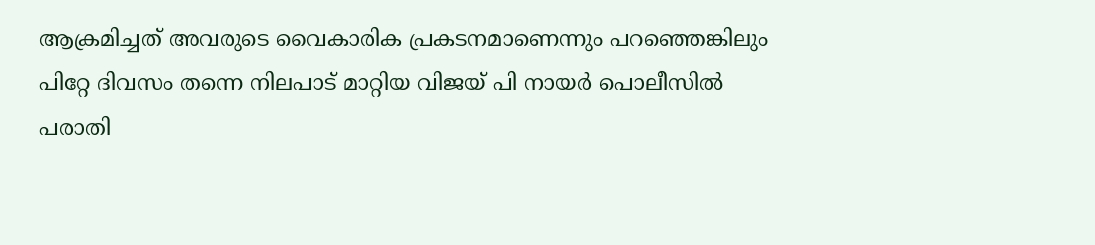ആക്രമിച്ചത് അവരുടെ വൈകാരിക പ്രകടനമാണെന്നും പറഞ്ഞെങ്കിലും പിറ്റേ ദിവസം തന്നെ നിലപാട് മാറ്റിയ വിജയ് പി നായർ പൊലീസില്‍ പരാതി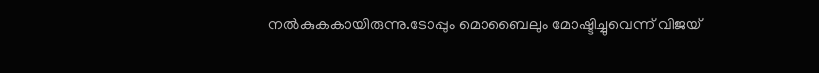നല്‍കുകകായിരുന്നു.ടോപ്പും മൊബൈലും മോഷ്ടിച്ചുവെന്ന് വിജയ്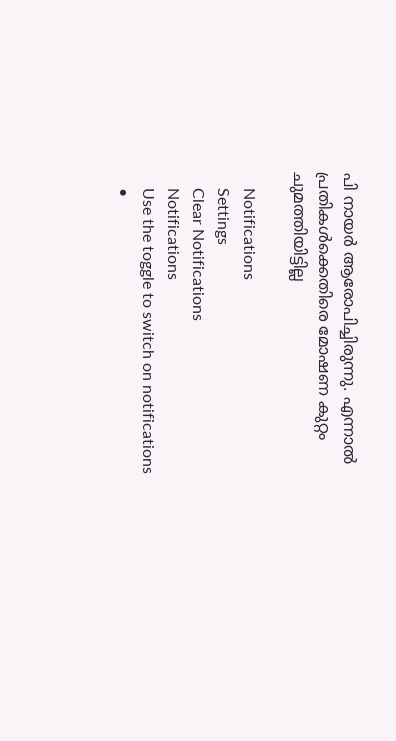പി നായര്‍ ആരോപിച്ചിരുന്നു. എന്നാല്‍ പ്രതികള്‍ക്കെതിരെ മോഷണ കുറ്റം ചുമത്തിയിട്ടില്ല

    Notifications
    Settings
    Clear Notifications
    Notifications
    Use the toggle to switch on notifications
    •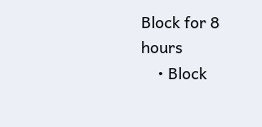Block for 8 hours
    • Block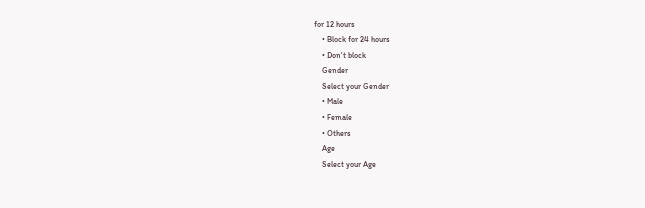for 12 hours
    • Block for 24 hours
    • Don't block
    Gender
    Select your Gender
    • Male
    • Female
    • Others
    Age
    Select your Age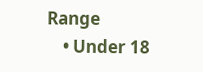Range
    • Under 18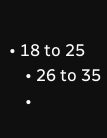• 18 to 25
    • 26 to 35
    •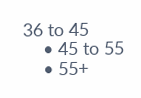36 to 45
    • 45 to 55
    • 55+